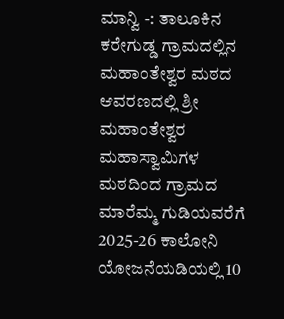ಮಾನ್ವಿ -: ತಾಲೂಕಿನ ಕರೇಗುಡ್ಡ ಗ್ರಾಮದಲ್ಲಿನ ಮಹಾಂತೇಶ್ವರ ಮಠದ ಆವರಣದಲ್ಲಿ ಶ್ರೀ ಮಹಾಂತೇಶ್ವರ ಮಹಾಸ್ವಾಮಿಗಳ ಮಠದಿಂದ ಗ್ರಾಮದ ಮಾರೆಮ್ಮ ಗುಡಿಯವರೆಗೆ 2025-26 ಕಾಲೋನಿ ಯೋಜನೆಯಡಿಯಲ್ಲಿ 10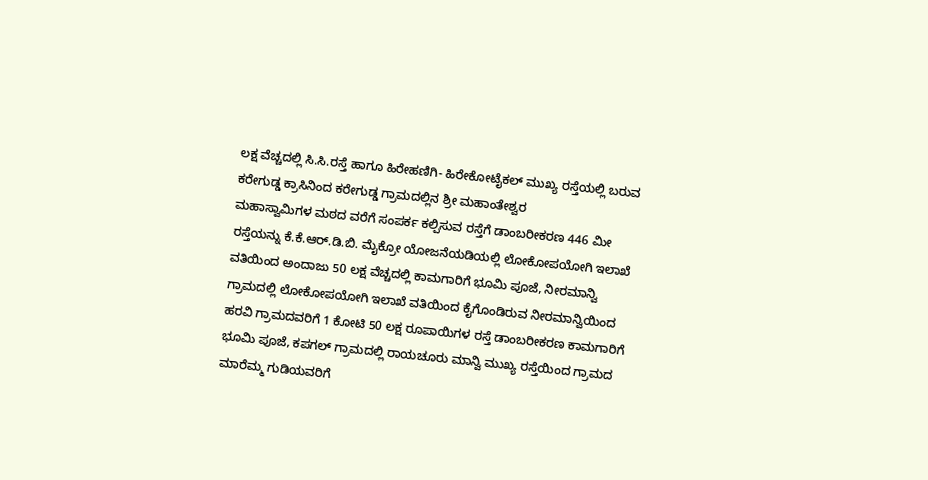ಲಕ್ಷ ವೆಚ್ಚದಲ್ಲಿ ಸಿ.ಸಿ.ರಸ್ತೆ ಹಾಗೂ ಹಿರೇಹಣಿಗಿ- ಹಿರೇಕೋಟೈಕಲ್ ಮುಖ್ಯ ರಸ್ತೆಯಲ್ಲಿ ಬರುವ ಕರೇಗುಡ್ಡ ಕ್ರಾಸಿನಿಂದ ಕರೇಗುಡ್ಡ ಗ್ರಾಮದಲ್ಲಿನ ಶ್ರೀ ಮಹಾಂತೇಶ್ವರ
ಮಹಾಸ್ವಾಮಿಗಳ ಮಠದ ವರೆಗೆ ಸಂಪರ್ಕ ಕಲ್ಪಿಸುವ ರಸ್ತೆಗೆ ಡಾಂಬರೀಕರಣ 446 ಮೀ ರಸ್ತೆಯನ್ನು ಕೆ.ಕೆ.ಆರ್.ಡಿ.ಬಿ. ಮೈಕ್ರೋ ಯೋಜನೆಯಡಿಯಲ್ಲಿ ಲೋಕೋಪಯೋಗಿ ಇಲಾಖೆ ವತಿಯಿಂದ ಅಂದಾಜು 50 ಲಕ್ಷ ವೆಚ್ಚದಲ್ಲಿ ಕಾಮಗಾರಿಗೆ ಭೂಮಿ ಪೂಜೆ, ನೀರಮಾನ್ವಿ ಗ್ರಾಮದಲ್ಲಿ ಲೋಕೋಪಯೋಗಿ ಇಲಾಖೆ ವತಿಯಿಂದ ಕೈಗೊಂಡಿರುವ ನೀರಮಾನ್ವಿಯಿಂದ ಹರವಿ ಗ್ರಾಮದವರಿಗೆ 1 ಕೋಟಿ 50 ಲಕ್ಷ ರೂಪಾಯಿಗಳ ರಸ್ತೆ ಡಾಂಬರೀಕರಣ ಕಾಮಗಾರಿಗೆ ಭೂಮಿ ಪೂಜೆ, ಕಪಗಲ್ ಗ್ರಾಮದಲ್ಲಿ ರಾಯಚೂರು ಮಾನ್ವಿ ಮುಖ್ಯ ರಸ್ತೆಯಿಂದ ಗ್ರಾಮದ ಮಾರೆಮ್ಮ ಗುಡಿಯವರಿಗೆ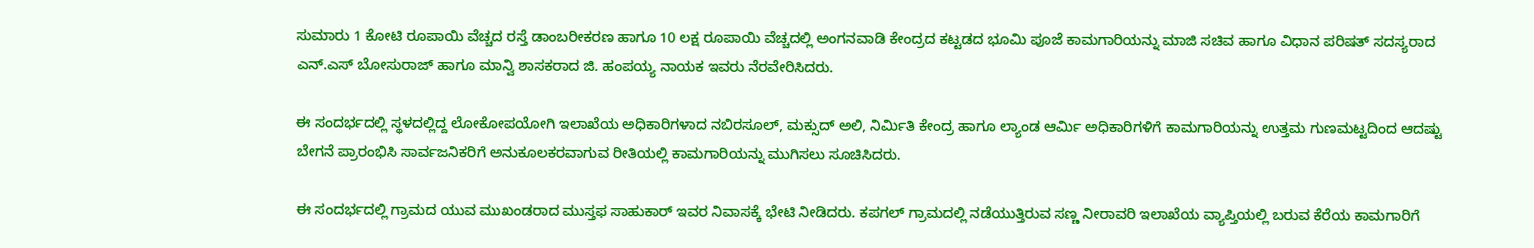ಸುಮಾರು 1 ಕೋಟಿ ರೂಪಾಯಿ ವೆಚ್ಚದ ರಸ್ತೆ ಡಾಂಬರೀಕರಣ ಹಾಗೂ 10 ಲಕ್ಷ ರೂಪಾಯಿ ವೆಚ್ಚದಲ್ಲಿ ಅಂಗನವಾಡಿ ಕೇಂದ್ರದ ಕಟ್ಟಡದ ಭೂಮಿ ಪೂಜೆ ಕಾಮಗಾರಿಯನ್ನು ಮಾಜಿ ಸಚಿವ ಹಾಗೂ ವಿಧಾನ ಪರಿಷತ್ ಸದಸ್ಯರಾದ ಎನ್.ಎಸ್ ಬೋಸುರಾಜ್ ಹಾಗೂ ಮಾನ್ವಿ ಶಾಸಕರಾದ ಜಿ. ಹಂಪಯ್ಯ ನಾಯಕ ಇವರು ನೆರವೇರಿಸಿದರು.

ಈ ಸಂದರ್ಭದಲ್ಲಿ ಸ್ಥಳದಲ್ಲಿದ್ದ ಲೋಕೋಪಯೋಗಿ ಇಲಾಖೆಯ ಅಧಿಕಾರಿಗಳಾದ ನಬಿರಸೂಲ್, ಮಕ್ಸುದ್ ಅಲಿ, ನಿರ್ಮಿತಿ ಕೇಂದ್ರ ಹಾಗೂ ಲ್ಯಾಂಡ ಆರ್ಮಿ ಅಧಿಕಾರಿಗಳಿಗೆ ಕಾಮಗಾರಿಯನ್ನು ಉತ್ತಮ ಗುಣಮಟ್ಟದಿಂದ ಆದಷ್ಟು ಬೇಗನೆ ಪ್ರಾರಂಭಿಸಿ ಸಾರ್ವಜನಿಕರಿಗೆ ಅನುಕೂಲಕರವಾಗುವ ರೀತಿಯಲ್ಲಿ ಕಾಮಗಾರಿಯನ್ನು ಮುಗಿಸಲು ಸೂಚಿಸಿದರು.

ಈ ಸಂದರ್ಭದಲ್ಲಿ ಗ್ರಾಮದ ಯುವ ಮುಖಂಡರಾದ ಮುಸ್ತಫ ಸಾಹುಕಾರ್ ಇವರ ನಿವಾಸಕ್ಕೆ ಭೇಟಿ ನೀಡಿದರು. ಕಪಗಲ್ ಗ್ರಾಮದಲ್ಲಿ ನಡೆಯುತ್ತಿರುವ ಸಣ್ಣ ನೀರಾವರಿ ಇಲಾಖೆಯ ವ್ಯಾಪ್ತಿಯಲ್ಲಿ ಬರುವ ಕೆರೆಯ ಕಾಮಗಾರಿಗೆ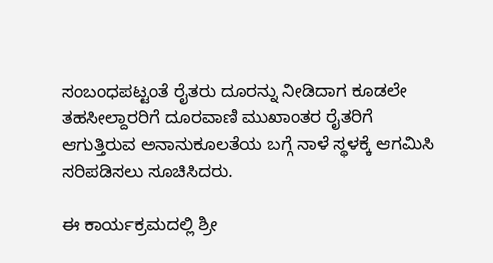ಸಂಬಂಧಪಟ್ಟಂತೆ ರೈತರು ದೂರನ್ನು ನೀಡಿದಾಗ ಕೂಡಲೇ ತಹಸೀಲ್ದಾರರಿಗೆ ದೂರವಾಣಿ ಮುಖಾಂತರ ರೈತರಿಗೆ ಆಗುತ್ತಿರುವ ಅನಾನುಕೂಲತೆಯ ಬಗ್ಗೆ ನಾಳೆ ಸ್ಥಳಕ್ಕೆ ಆಗಮಿಸಿ ಸರಿಪಡಿಸಲು ಸೂಚಿಸಿದರು.

ಈ ಕಾರ್ಯಕ್ರಮದಲ್ಲಿ ಶ್ರೀ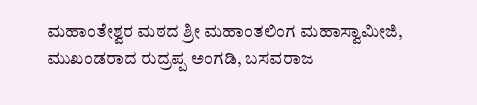ಮಹಾಂತೇಶ್ವರ ಮಠದ ಶ್ರೀ ಮಹಾಂತಲಿಂಗ ಮಹಾಸ್ವಾಮೀಜಿ, ಮುಖಂಡರಾದ ರುದ್ರಪ್ಪ ಅಂಗಡಿ, ಬಸವರಾಜ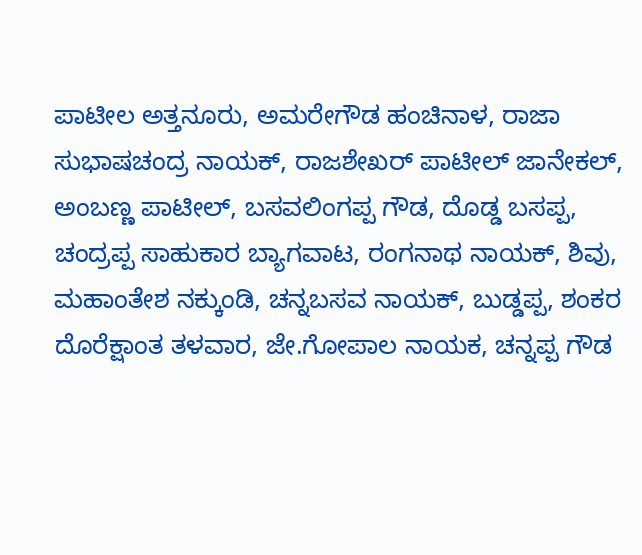ಪಾಟೀಲ ಅತ್ತನೂರು, ಅಮರೇಗೌಡ ಹಂಚಿನಾಳ, ರಾಜಾ ಸುಭಾಷಚಂದ್ರ ನಾಯಕ್, ರಾಜಶೇಖರ್ ಪಾಟೀಲ್ ಜಾನೇಕಲ್, ಅಂಬಣ್ಣ ಪಾಟೀಲ್, ಬಸವಲಿಂಗಪ್ಪ ಗೌಡ, ದೊಡ್ಡ ಬಸಪ್ಪ, ಚಂದ್ರಪ್ಪ ಸಾಹುಕಾರ ಬ್ಯಾಗವಾಟ, ರಂಗನಾಥ ನಾಯಕ್, ಶಿವು, ಮಹಾಂತೇಶ ನಕ್ಕುಂಡಿ, ಚನ್ನಬಸವ ನಾಯಕ್, ಬುಡ್ಡಪ್ಪ, ಶಂಕರ ದೊರೆಕ್ಷಾಂತ ತಳವಾರ, ಜೇ.ಗೋಪಾಲ ನಾಯಕ, ಚನ್ನಪ್ಪ ಗೌಡ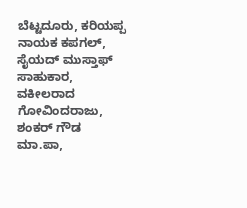ಬೆಟ್ಟದೂರು, ಕರಿಯಪ್ಪ ನಾಯಕ ಕಪಗಲ್, ಸೈಯದ್ ಮುಸ್ತಾಫ್ ಸಾಹುಕಾರ, ವಕೀಲರಾದ ಗೋವಿಂದರಾಜು, ಶಂಕರ್ ಗೌಡ ಮಾ.ಪಾ,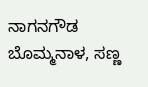ನಾಗನಗೌಡ ಬೊಮ್ಮನಾಳ, ಸಣ್ಣ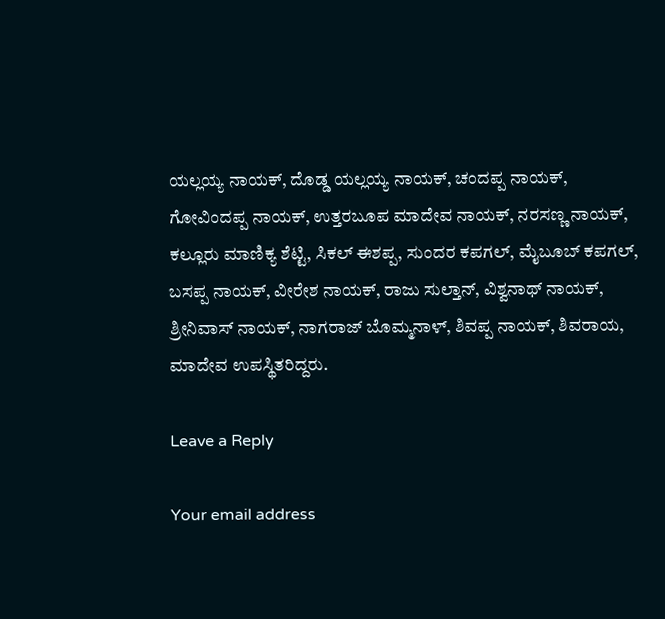ಯಲ್ಲಯ್ಯ ನಾಯಕ್, ದೊಡ್ಡ ಯಲ್ಲಯ್ಯ ನಾಯಕ್, ಚಂದಪ್ಪ ನಾಯಕ್, ಗೋವಿಂದಪ್ಪ ನಾಯಕ್, ಉತ್ತರಬೂಪ ಮಾದೇವ ನಾಯಕ್, ನರಸಣ್ಣ ನಾಯಕ್, ಕಲ್ಲೂರು ಮಾಣಿಕ್ಯ ಶೆಟ್ಟಿ, ಸಿಕಲ್ ಈಶಪ್ಪ, ಸುಂದರ ಕಪಗಲ್, ಮೈಬೂಬ್ ಕಪಗಲ್, ಬಸಪ್ಪ ನಾಯಕ್, ವೀರೇಶ ನಾಯಕ್, ರಾಜು ಸುಲ್ತಾನ್, ವಿಶ್ವನಾಥ್ ನಾಯಕ್, ಶ್ರೀನಿವಾಸ್ ನಾಯಕ್, ನಾಗರಾಜ್ ಬೊಮ್ಮನಾಳ್, ಶಿವಪ್ಪ ನಾಯಕ್, ಶಿವರಾಯ, ಮಾದೇವ ಉಪಸ್ಥಿತರಿದ್ದರು.

Leave a Reply

Your email address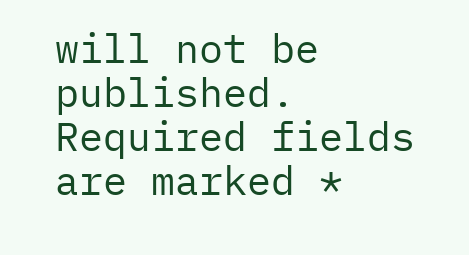will not be published. Required fields are marked *